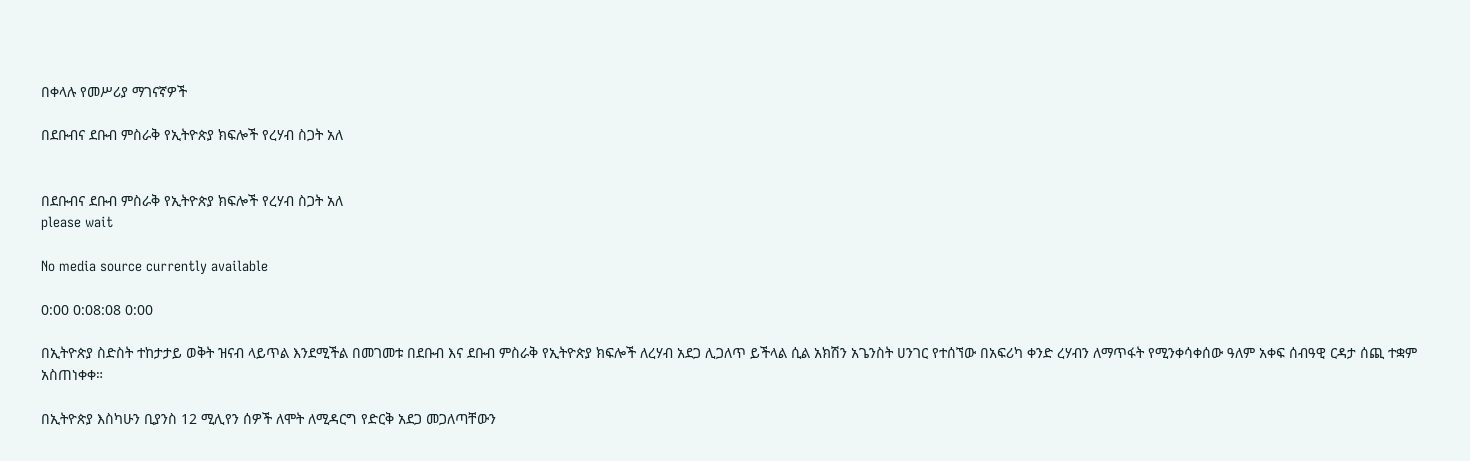በቀላሉ የመሥሪያ ማገናኛዎች

በደቡብና ደቡብ ምስራቅ የኢትዮጵያ ክፍሎች የረሃብ ስጋት አለ


በደቡብና ደቡብ ምስራቅ የኢትዮጵያ ክፍሎች የረሃብ ስጋት አለ
please wait

No media source currently available

0:00 0:08:08 0:00

በኢትዮጵያ ስድስት ተከታታይ ወቅት ዝናብ ላይጥል እንደሚችል በመገመቱ በደቡብ እና ደቡብ ምስራቅ የኢትዮጵያ ክፍሎች ለረሃብ አደጋ ሊጋለጥ ይችላል ሲል አክሽን አጌንስት ሀንገር የተሰኘው በአፍሪካ ቀንድ ረሃብን ለማጥፋት የሚንቀሳቀሰው ዓለም አቀፍ ሰብዓዊ ርዳታ ሰጪ ተቋም አስጠነቀቀ።

በኢትዮጵያ እስካሁን ቢያንስ 12 ሚሊየን ሰዎች ለሞት ለሚዳርግ የድርቅ አደጋ መጋለጣቸውን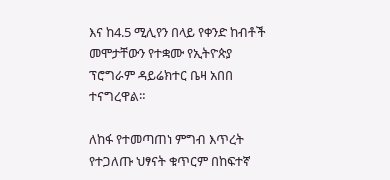እና ከ4.5 ሚሊየን በላይ የቀንድ ከብቶች መሞታቸውን የተቋሙ የኢትዮጵያ ፕሮግራም ዳይሬክተር ቤዛ አበበ ተናግረዋል።

ለከፋ የተመጣጠነ ምግብ እጥረት የተጋለጡ ህፃናት ቁጥርም በከፍተኛ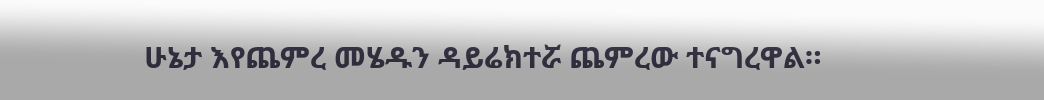ሁኔታ እየጨምረ መሄዱን ዳይሬክተሯ ጨምረው ተናግረዋል።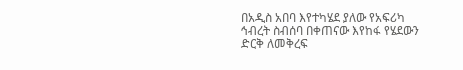በአዲስ አበባ እየተካሄደ ያለው የአፍሪካ ኅብረት ስብሰባ በቀጠናው እየከፋ የሄደውን ድርቅ ለመቅረፍ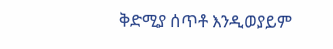ቅድሚያ ሰጥቶ እንዲወያይም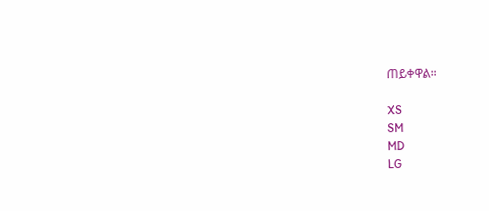ጠይቀዋል።

XS
SM
MD
LG